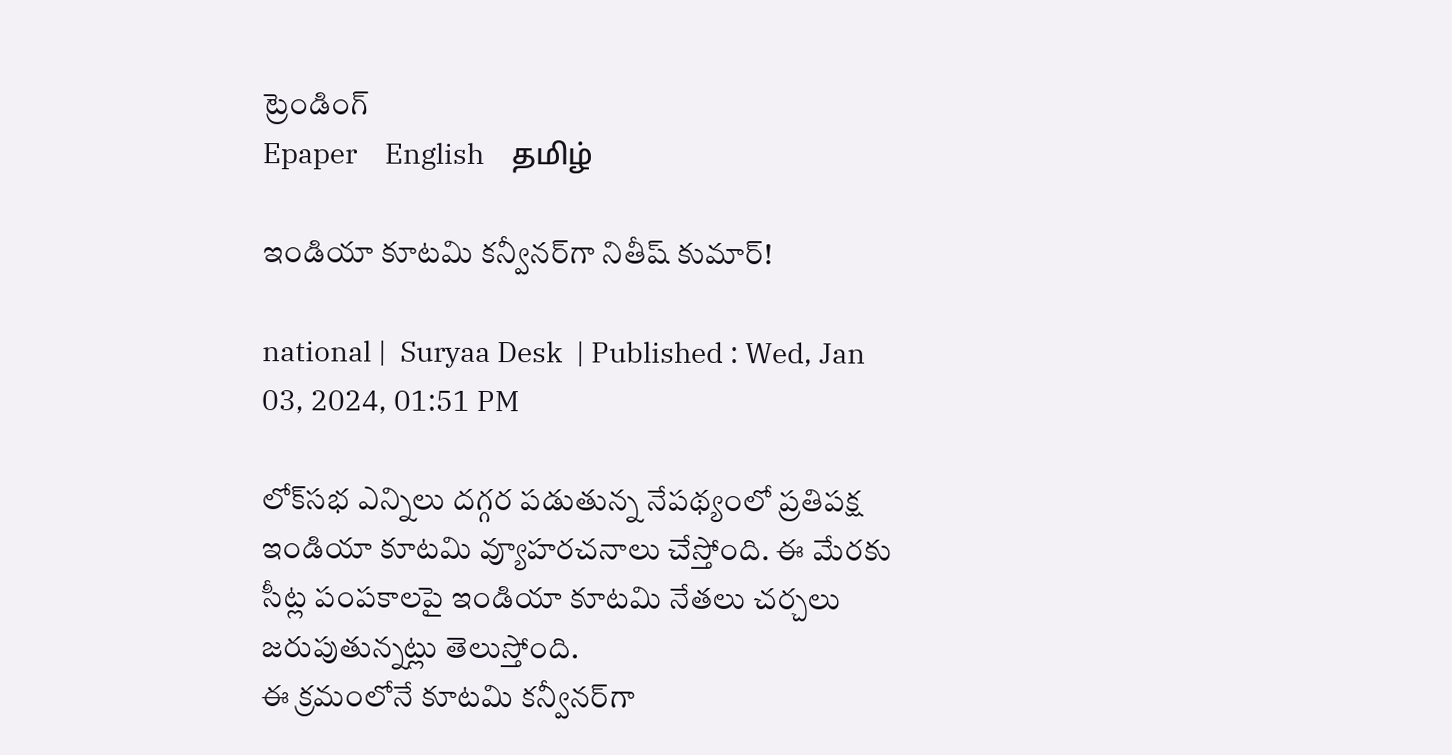ట్రెండింగ్
Epaper    English    தமிழ்

ఇండియా కూటమి కన్వీనర్‌గా నితీష్ కుమార్!

national |  Suryaa Desk  | Published : Wed, Jan 03, 2024, 01:51 PM

లోక్‌సభ ఎన్నిలు దగ్గర పడుతున్న నేపథ్యంలో ప్రతిపక్ష ఇండియా కూటమి వ్యూహరచనాలు చేస్తోంది. ఈ మేరకు సీట్ల పంపకాలపై ఇండియా కూటమి నేతలు చర్చలు జరుపుతున్నట్లు తెలుస్తోంది.
ఈ క్రమంలోనే కూటమి కన్వీనర్‌గా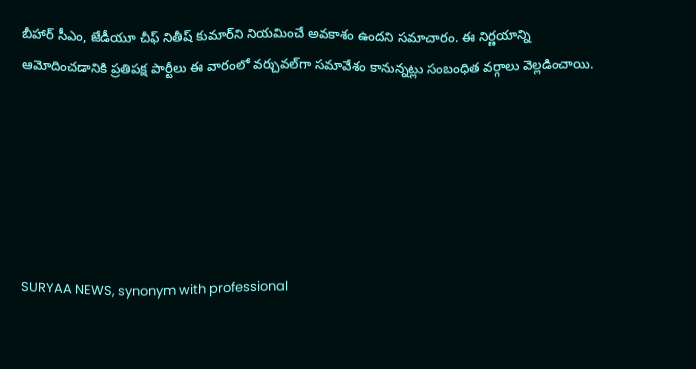బీహార్ సీఎం, జేడీయూ చీఫ్ నితీష్ కుమార్‌ని నియమించే అవకాశం ఉందని సమాచారం. ఈ నిర్ణయాన్ని ఆమోదించడానికి ప్రతిపక్ష పార్టీలు ఈ వారంలో వర్చువల్‌గా సమావేశం కానున్నట్లు సంబంధిత వర్గాలు వెల్లడించాయి.






SURYAA NEWS, synonym with professional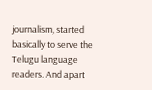journalism, started basically to serve the Telugu language readers. And apart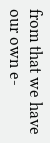from that we have our own e-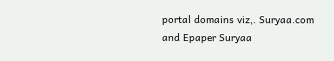portal domains viz,. Suryaa.com and Epaper Suryaa